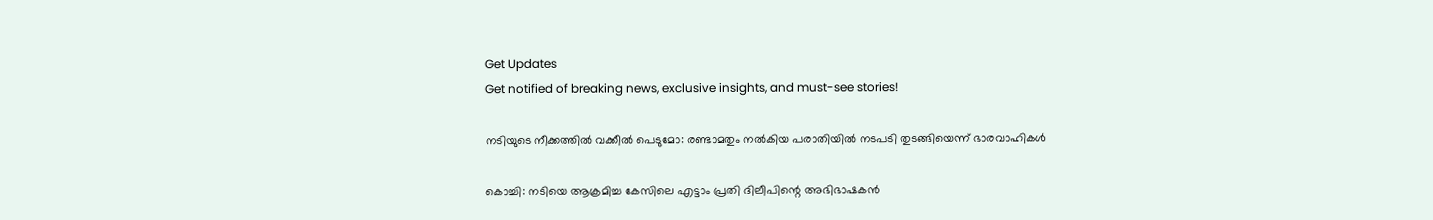Get Updates
Get notified of breaking news, exclusive insights, and must-see stories!

നടിയുടെ നീക്കത്തില്‍ വക്കീല്‍ പെടുമോ: രണ്ടാമതും നല്‍കിയ പരാതിയില്‍ നടപടി തുടങ്ങിയെന്ന് ഭാരവാഹികള്‍

കൊച്ചി: നടിയെ ആക്രമിച്ച കേസിലെ എട്ടാം പ്രതി ദിലീപിന്റെ അഭിഭാഷകന്‍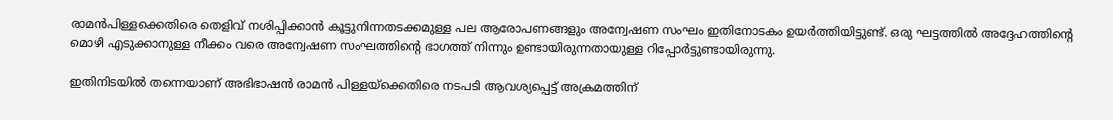രാമന്‍പിള്ളക്കെതിരെ തെളിവ് നശിപ്പിക്കാന്‍ കൂട്ടുനിന്നതടക്കമുള്ള പല ആരോപണങ്ങളും അന്വേഷണ സംഘം ഇതിനോടകം ഉയർത്തിയിട്ടുണ്ട്. ഒരു ഘട്ടത്തില്‍ അദ്ദേഹത്തിന്റെ മൊഴി എടുക്കാനുള്ള നീക്കം വരെ അന്വേഷണ സംഘത്തിന്റെ ഭാഗത്ത് നിന്നും ഉണ്ടായിരുന്നതായുള്ള റിപ്പോർട്ടുണ്ടായിരുന്നു.

ഇതിനിടയില്‍ തന്നെയാണ് അഭിഭാഷന്‍ രാമന്‍ പിള്ളയ്ക്കെതിരെ നടപടി ആവശ്യപ്പെട്ട് അക്രമത്തിന്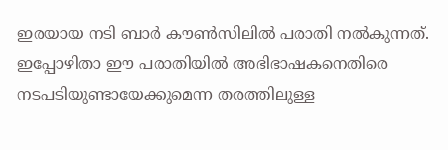ഇരയായ നടി ബാർ കൗണ്‍സിലില്‍ പരാതി നല്‍കുന്നത്. ഇപ്പോഴിതാ ഈ പരാതിയില്‍ അഭിഭാഷകനെതിരെ നടപടിയുണ്ടായേക്കുമെന്ന തരത്തിലുള്ള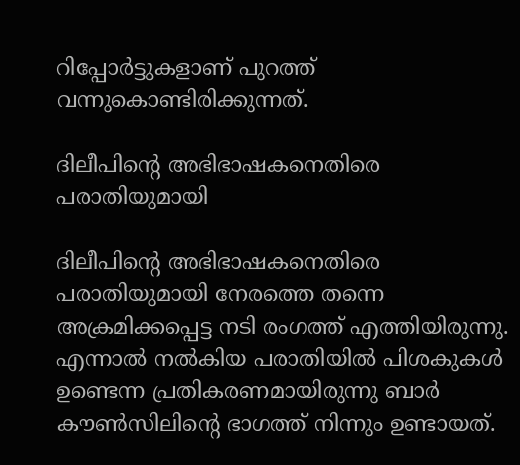റിപ്പോർട്ടുകളാണ് പുറത്ത് വന്നുകൊണ്ടിരിക്കുന്നത്.

ദിലീപിന്റെ അഭിഭാഷകനെതിരെ പരാതിയുമായി

ദിലീപിന്റെ അഭിഭാഷകനെതിരെ പരാതിയുമായി നേരത്തെ തന്നെ അക്രമിക്കപ്പെട്ട നടി രംഗത്ത് എത്തിയിരുന്നു. എന്നാല്‍ നല്‍കിയ പരാതിയില്‍ പിശകുകള്‍ ഉണ്ടെന്ന പ്രതികരണമായിരുന്നു ബാർ കൗൺസിലിന്റെ ഭാഗത്ത് നിന്നും ഉണ്ടായത്.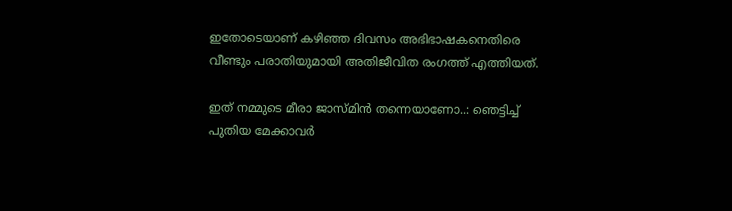ഇതോടെയാണ് കഴിഞ്ഞ ദിവസം അഭിഭാഷകനെതിരെ വീണ്ടും പരാതിയുമായി അതിജീവിത രംഗത്ത് എത്തിയത്.

ഇത് നമ്മുടെ മീരാ ജാസ്മിന്‍ തന്നെയാണോ..: ഞെട്ടിച്ച് പുതിയ മേക്കാവർ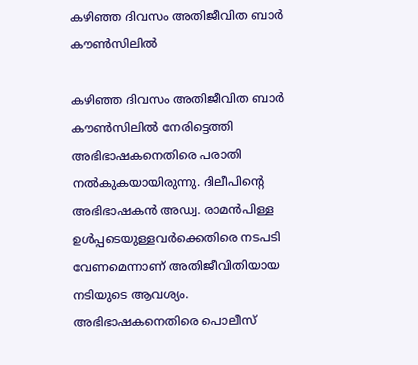കഴിഞ്ഞ ദിവസം അതിജീവിത ബാർ കൗൺസിലിൽ

കഴിഞ്ഞ ദിവസം അതിജീവിത ബാർ കൗൺസിലിൽ നേരിട്ടെത്തി അഭിഭാഷകനെതിരെ പരാതി നൽകുകയായിരുന്നു. ദിലീപിന്‍റെ അഭിഭാഷകൻ അഡ്വ. രാമൻപിള്ള ഉൾപ്പടെയുള്ളവർക്കെതിരെ നടപടി വേണമെന്നാണ് അതിജീവിതിയായ നടിയുടെ ആവശ്യം. അഭിഭാഷകനെതിരെ പൊലീസ്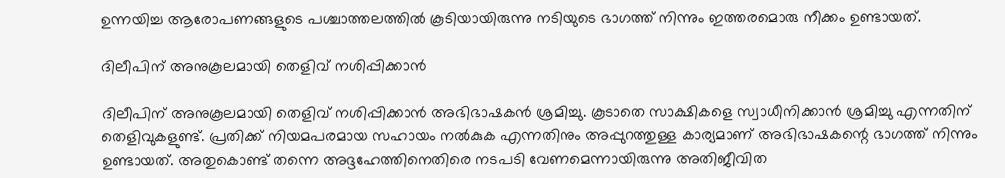ഉന്നയിച്ച ആരോപണങ്ങളുടെ പശ്ചാത്തലത്തില്‍ കൂടിയായിരുന്നു നടിയുടെ ഭാഗത്ത് നിന്നും ഇത്തരമൊരു നീക്കം ഉണ്ടായത്.

ദിലീപിന് അനുകൂലമായി തെളിവ് നശിപ്പിക്കാന്‍

ദിലീപിന് അനുകൂലമായി തെളിവ് നശിപ്പിക്കാന്‍ അഭിഭാഷകന്‍ ശ്രമിച്ചു. കൂടാതെ സാക്ഷികളെ സ്വാധീനിക്കാന്‍ ശ്രമിച്ചു എന്നതിന് തെളിവുകളുണ്ട്. പ്രതിക്ക് നിയമപരമായ സഹായം നല്‍കുക എന്നതിനും അപ്പുറത്തുള്ള കാര്യമാണ് അഭിഭാഷകന്റെ ഭാഗത്ത് നിന്നും ഉണ്ടായത്. അതുകൊണ്ട് തന്നെ അദ്ദഹേത്തിനെതിരെ നടപടി വേണമെന്നായിരുന്നു അതിജീവിത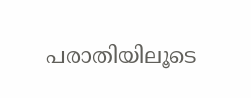പരാതിയിലൂടെ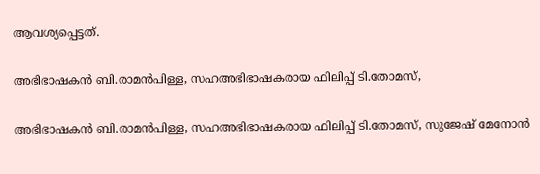ആവശ്യപ്പെട്ടത്.

അഭിഭാഷകന്‍ ബി.രാമന്‍പിള്ള, സഹഅഭിഭാഷകരായ ഫിലിപ്പ് ടി.തോമസ്,

അഭിഭാഷകന്‍ ബി.രാമന്‍പിള്ള, സഹഅഭിഭാഷകരായ ഫിലിപ്പ് ടി.തോമസ്, സുജേഷ് മേനോന്‍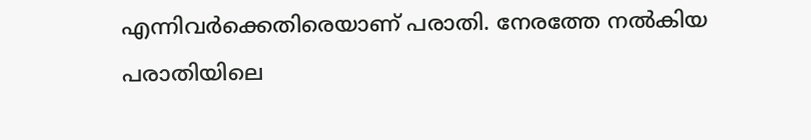എന്നിവർക്കെതിരെയാണ് പരാതി. നേരത്തേ നൽകിയ പരാതിയിലെ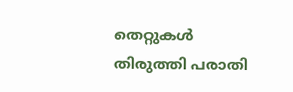തെറ്റുകൾ തിരുത്തി പരാതി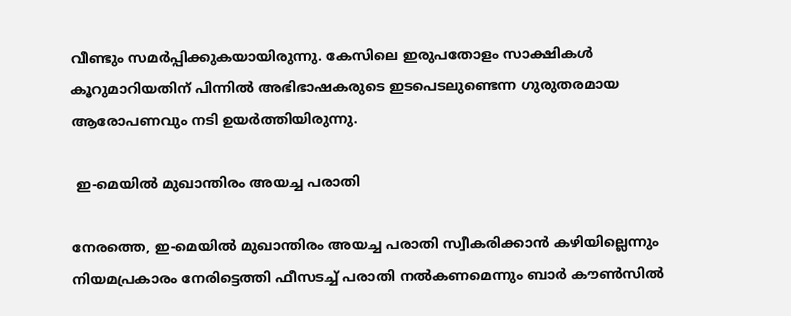വീണ്ടും സമർപ്പിക്കുകയായിരുന്നു. കേസിലെ ഇരുപതോളം സാക്ഷികള്‍ കൂറുമാറിയതിന് പിന്നില്‍ അഭിഭാഷകരുടെ ഇടപെടലുണ്ടെന്ന ഗുരുതരമായ ആരോപണവും നടി ഉയർത്തിയിരുന്നു.

 ഇ-മെയില്‍ മുഖാന്തിരം അയച്ച പരാതി

നേരത്തെ, ഇ-മെയില്‍ മുഖാന്തിരം അയച്ച പരാതി സ്വീകരിക്കാന്‍ കഴിയില്ലെന്നും നിയമപ്രകാരം നേരിട്ടെത്തി ഫീസടച്ച് പരാതി നല്‍കണമെന്നും ബാര്‍ കൗണ്‍സില്‍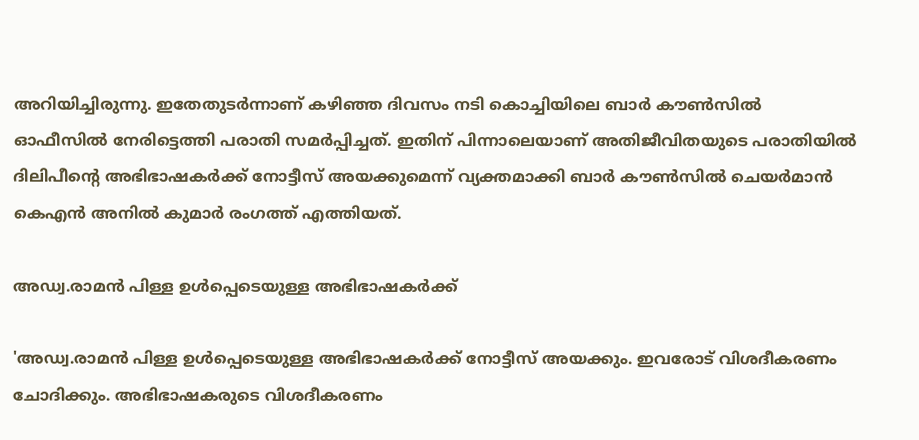അറിയിച്ചിരുന്നു. ഇതേതുടർന്നാണ് കഴിഞ്ഞ ദിവസം നടി കൊച്ചിയിലെ ബാര്‍ കൗണ്‍സില്‍ ഓഫീസില്‍ നേരിട്ടെത്തി പരാതി സമർപ്പിച്ചത്. ഇതിന് പിന്നാലെയാണ് അതിജീവിതയുടെ പരാതിയില്‍ ദിലിപീന്റെ അഭിഭാഷകര്‍ക്ക് നോട്ടീസ് അയക്കുമെന്ന് വ്യക്തമാക്കി ബാര്‍ കൗണ്‍സില്‍ ചെയര്‍മാന്‍ കെഎന്‍ അനില്‍ കുമാര്‍ രംഗത്ത് എത്തിയത്.

അഡ്വ.രാമന്‍ പിള്ള ഉള്‍പ്പെടെയുള്ള അഭിഭാഷകര്‍ക്ക്

'അഡ്വ.രാമന്‍ പിള്ള ഉള്‍പ്പെടെയുള്ള അഭിഭാഷകര്‍ക്ക് നോട്ടീസ് അയക്കും. ഇവരോട് വിശദീകരണം ചോദിക്കും. അഭിഭാഷകരുടെ വിശദീകരണം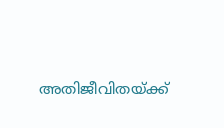അതിജീവിതയ്ക്ക്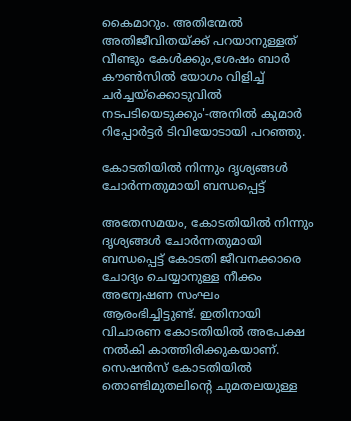കൈമാറും. അതിന്മേല്‍ അതിജീവിതയ്ക്ക് പറയാനുള്ളത് വീണ്ടും കേള്‍ക്കും,ശേഷം ബാര്‍ കൗണ്‍സില്‍ യോഗം വിളിച്ച് ചര്‍ച്ചയ്ക്കൊടുവില്‍ നടപടിയെടുക്കും'-അനില്‍ കുമാര്‍ റിപ്പോർട്ടർ ടിവിയോടായി പറഞ്ഞു.

കോടതിയില്‍ നിന്നും ദൃശ്യങ്ങള്‍ ചോർന്നതുമായി ബന്ധപ്പെട്ട്

അതേസമയം, കോടതിയില്‍ നിന്നും ദൃശ്യങ്ങള്‍ ചോർന്നതുമായി ബന്ധപ്പെട്ട് കോടതി ജീവനക്കാരെ ചോദ്യം ചെയ്യാനുള്ള നീക്കം അന്വേഷണ സംഘം ആരംഭിച്ചിട്ടുണ്ട്. ഇതിനായി വിചാരണ കോടതിയിൽ അപേക്ഷ നൽകി കാത്തിരിക്കുകയാണ്. സെഷൻസ് കോടതിയിൽ തൊണ്ടിമുതലിന്റെ ചുമതലയുള്ള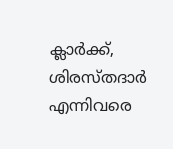ക്ലാർക്ക്, ശിരസ്തദാർ എന്നിവരെ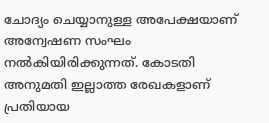ചോദ്യം ചെയ്യാനുള്ള അപേക്ഷയാണ് അന്വേഷണ സംഘം നൽകിയിരിക്കുന്നത്. കോടതി അനുമതി ഇല്ലാത്ത രേഖകളാണ് പ്രതിയായ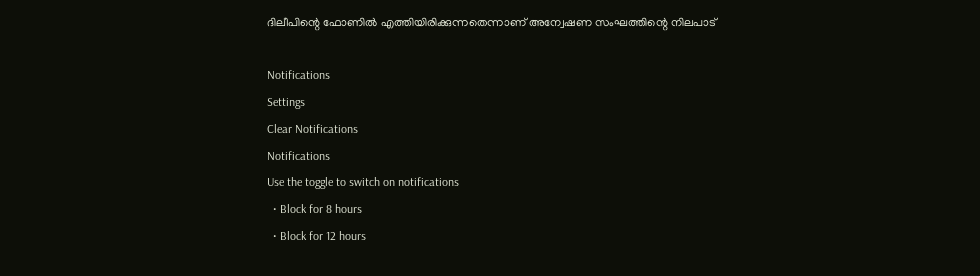ദിലീപിന്റെ ഫോണിൽ എത്തിയിരിക്കുന്നതെന്നാണ് അന്വേഷണ സംഘത്തിന്റെ നിലപാട്

Notifications
Settings
Clear Notifications
Notifications
Use the toggle to switch on notifications
  • Block for 8 hours
  • Block for 12 hours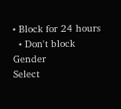• Block for 24 hours
  • Don't block
Gender
Select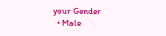your Gender
  • Male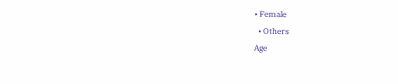• Female
  • Others
Age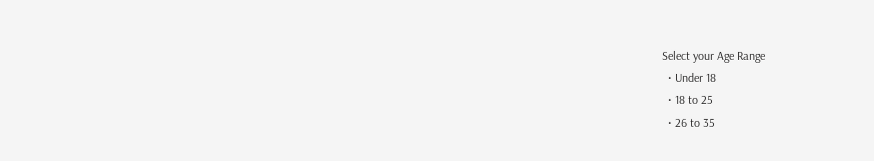Select your Age Range
  • Under 18
  • 18 to 25
  • 26 to 35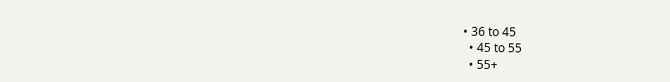• 36 to 45
  • 45 to 55
  • 55+